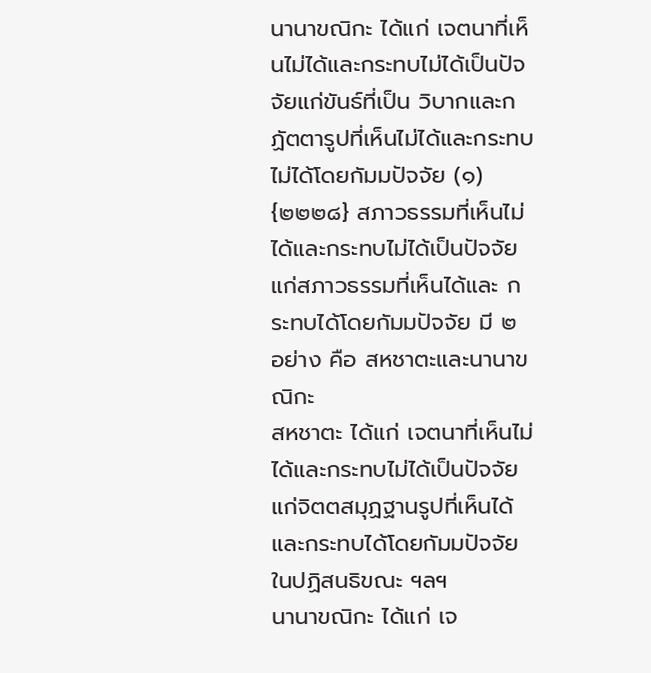นานาขณิกะ ได้แก่ เจตนาที่เห็นไม่ได้และกระทบไม่ได้เป็นปัจจัยแก่ขันธ์ที่เป็น วิบากและกฏัตตารูปที่เห็นไม่ได้และกระทบไม่ได้โดยกัมมปัจจัย (๑)
{๒๒๒๘} สภาวธรรมที่เห็นไม่ได้และกระทบไม่ได้เป็นปัจจัยแก่สภาวธรรมที่เห็นได้และ กระทบได้โดยกัมมปัจจัย มี ๒ อย่าง คือ สหชาตะและนานาขณิกะ
สหชาตะ ได้แก่ เจตนาที่เห็นไม่ได้และกระทบไม่ได้เป็นปัจจัยแก่จิตตสมุฏฐานรูปที่เห็นได้และกระทบได้โดยกัมมปัจจัย ในปฏิสนธิขณะ ฯลฯ
นานาขณิกะ ได้แก่ เจ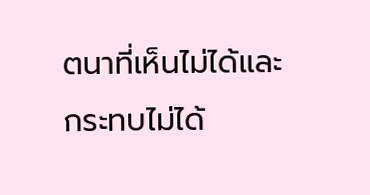ตนาที่เห็นไม่ได้และกระทบไม่ได้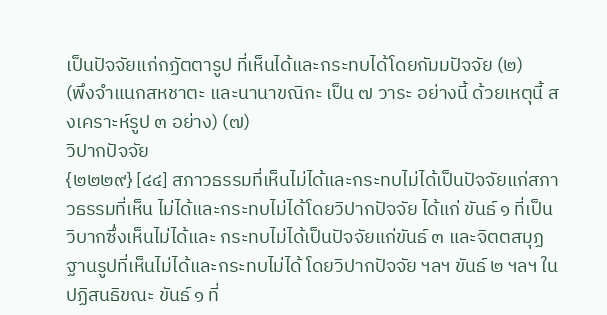เป็นปัจจัยแก่กฏัตตารูป ที่เห็นได้และกระทบได้โดยกัมมปัจจัย (๒)
(พึงจําแนกสหชาตะ และนานาขณิกะ เป็น ๗ วาระ อย่างนี้ ด้วยเหตุนี้ สงเคราะห์รูป ๓ อย่าง) (๗)
วิปากปัจจัย
{๒๒๒๙} [๔๔] สภาวธรรมที่เห็นไม่ได้และกระทบไม่ได้เป็นปัจจัยแก่สภาวธรรมที่เห็น ไม่ได้และกระทบไม่ได้โดยวิปากปัจจัย ได้แก่ ขันธ์ ๑ ที่เป็นวิบากซึ่งเห็นไม่ได้และ กระทบไม่ได้เป็นปัจจัยแก่ขันธ์ ๓ และจิตตสมุฏฐานรูปที่เห็นไม่ได้และกระทบไม่ได้ โดยวิปากปัจจัย ฯลฯ ขันธ์ ๒ ฯลฯ ในปฏิสนธิขณะ ขันธ์ ๑ ที่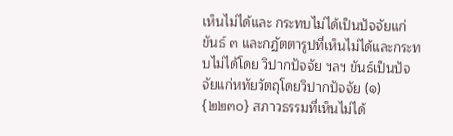เห็นไม่ได้และ กระทบไม่ได้เป็นปัจจัยแก่ขันธ์ ๓ และกฏัตตารูปที่เห็นไม่ได้และกระทบไม่ได้โดย วิปากปัจจัย ฯลฯ ขันธ์เป็นปัจจัยแก่หทัยวัตถุโดยวิปากปัจจัย (๑)
{๒๒๓๐} สภาวธรรมที่เห็นไม่ได้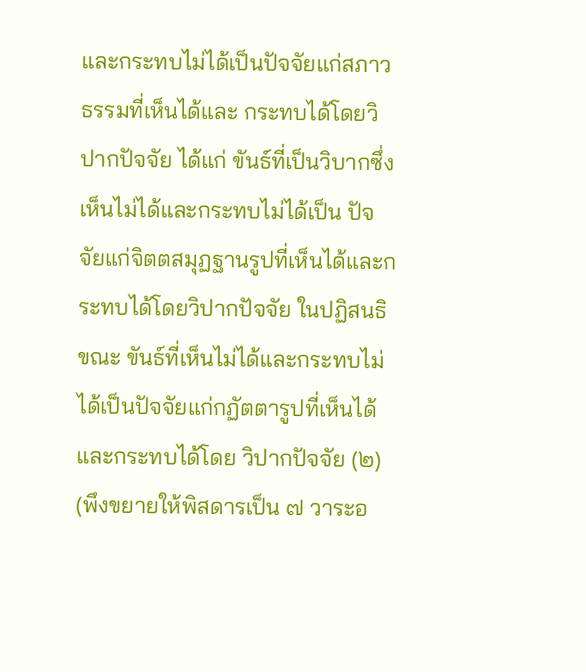และกระทบไม่ได้เป็นปัจจัยแก่สภาวธรรมที่เห็นได้และ กระทบได้โดยวิปากปัจจัย ได้แก่ ขันธ์ที่เป็นวิบากซึ่งเห็นไม่ได้และกระทบไม่ได้เป็น ปัจจัยแก่จิตตสมุฏฐานรูปที่เห็นได้และกระทบได้โดยวิปากปัจจัย ในปฏิสนธิขณะ ขันธ์ที่เห็นไม่ได้และกระทบไม่ได้เป็นปัจจัยแก่กฏัตตารูปที่เห็นได้และกระทบได้โดย วิปากปัจจัย (๒)
(พึงขยายให้พิสดารเป็น ๗ วาระอ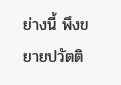ย่างนี้ พึงขยายปวัตติ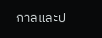กาลและป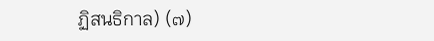ฏิสนธิกาล) (๗)